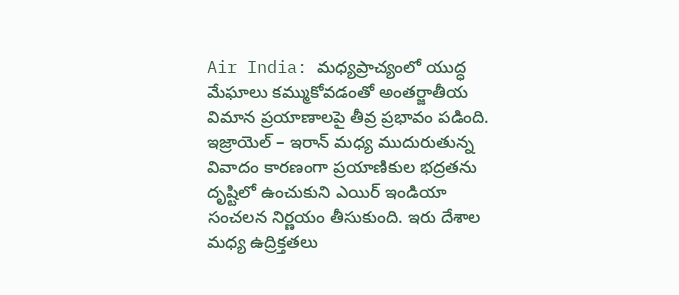Air India: మధ్యప్రాచ్యంలో యుద్ధ మేఘాలు కమ్ముకోవడంతో అంతర్జాతీయ విమాన ప్రయాణాలపై తీవ్ర ప్రభావం పడింది. ఇజ్రాయెల్ – ఇరాన్ మధ్య ముదురుతున్న వివాదం కారణంగా ప్రయాణికుల భద్రతను దృష్టిలో ఉంచుకుని ఎయిర్ ఇండియా సంచలన నిర్ణయం తీసుకుంది. ఇరు దేశాల మధ్య ఉద్రిక్తతలు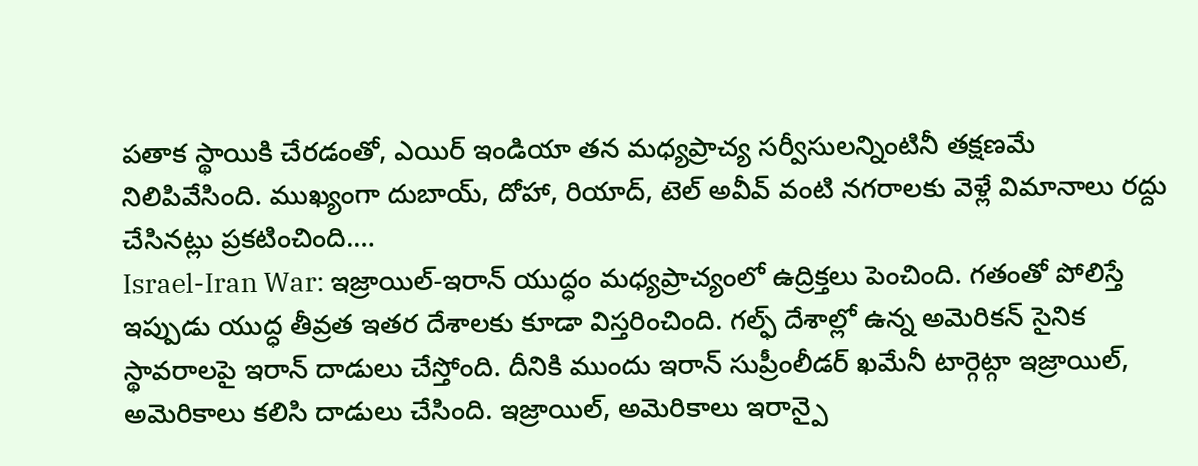పతాక స్థాయికి చేరడంతో, ఎయిర్ ఇండియా తన మధ్యప్రాచ్య సర్వీసులన్నింటినీ తక్షణమే నిలిపివేసింది. ముఖ్యంగా దుబాయ్, దోహా, రియాద్, టెల్ అవీవ్ వంటి నగరాలకు వెళ్లే విమానాలు రద్దు చేసినట్లు ప్రకటించింది.…
Israel-Iran War: ఇజ్రాయిల్-ఇరాన్ యుద్ధం మధ్యప్రాచ్యంలో ఉద్రిక్తలు పెంచింది. గతంతో పోలిస్తే ఇప్పుడు యుద్ధ తీవ్రత ఇతర దేశాలకు కూడా విస్తరించింది. గల్ఫ్ దేశాల్లో ఉన్న అమెరికన్ సైనిక స్థావరాలపై ఇరాన్ దాడులు చేస్తోంది. దీనికి ముందు ఇరాన్ సుప్రీంలీడర్ ఖమేనీ టార్గెట్గా ఇజ్రాయిల్, అమెరికాలు కలిసి దాడులు చేసింది. ఇజ్రాయిల్, అమెరికాలు ఇరాన్పై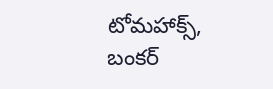టోమహాక్స్, బంకర్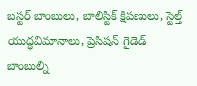బస్టర్ బాంబులు, బాలిస్టిక్ క్షిపణులు, స్టెల్త్ యుద్ధవిమానాలు, ప్రెసిషన్ గైడెడ్ బాంబుల్ని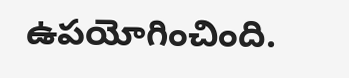ఉపయోగించింది.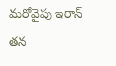మరోవైపు ఇరాన్ తన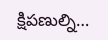క్షిపణుల్ని…